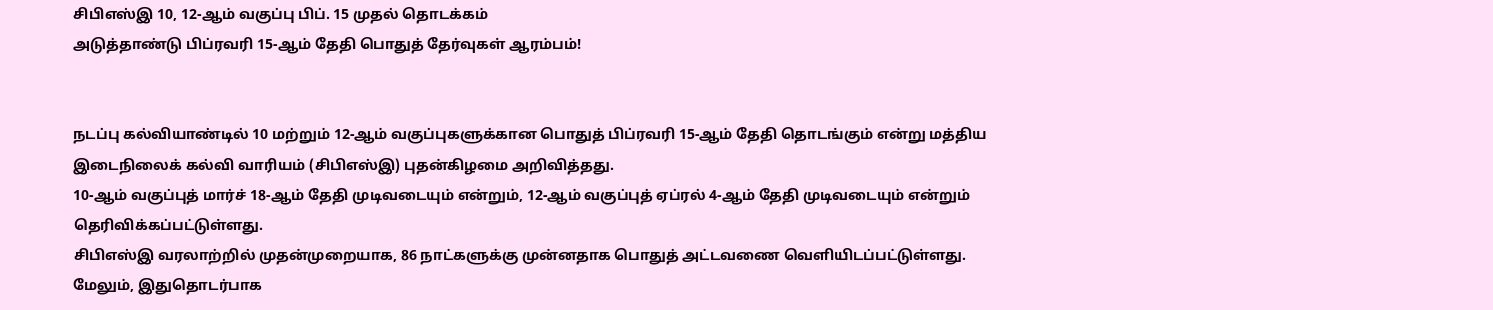சிபிஎஸ்இ 10, 12-ஆம் வகுப்பு பிப். 15 முதல் தொடக்கம்
அடுத்தாண்டு பிப்ரவரி 15-ஆம் தேதி பொதுத் தேர்வுகள் ஆரம்பம்!


நடப்பு கல்வியாண்டில் 10 மற்றும் 12-ஆம் வகுப்புகளுக்கான பொதுத் பிப்ரவரி 15-ஆம் தேதி தொடங்கும் என்று மத்திய இடைநிலைக் கல்வி வாரியம் (சிபிஎஸ்இ) புதன்கிழமை அறிவித்தது.
10-ஆம் வகுப்புத் மார்ச் 18-ஆம் தேதி முடிவடையும் என்றும், 12-ஆம் வகுப்புத் ஏப்ரல் 4-ஆம் தேதி முடிவடையும் என்றும் தெரிவிக்கப்பட்டுள்ளது.
சிபிஎஸ்இ வரலாற்றில் முதன்முறையாக, 86 நாட்களுக்கு முன்னதாக பொதுத் அட்டவணை வெளியிடப்பட்டுள்ளது.
மேலும், இதுதொடர்பாக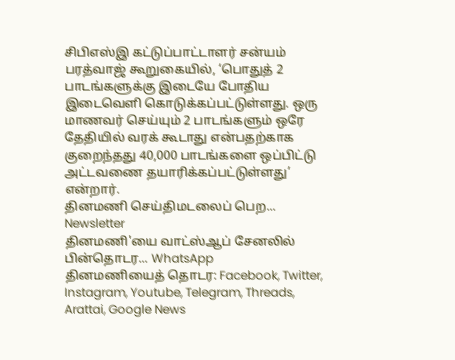சிபிஎஸ்இ கட்டுப்பாட்டாளர் சன்யம் பரத்வாஜ் கூறுகையில், ‘பொதுத் 2 பாடங்களுக்கு இடையே போதிய இடைவெளி கொடுக்கப்பட்டுள்ளது. ஒரு மாணவர் செய்யும் 2 பாடங்களும் ஒரே தேதியில் வரக் கூடாது என்பதற்காக குறைந்தது 40,000 பாடங்களை ஒப்பிட்டு அட்டவணை தயாரிக்கப்பட்டுள்ளது’ என்றார்.
தினமணி செய்திமடலைப் பெற... Newsletter
தினமணி'யை வாட்ஸ்ஆப் சேனலில் பின்தொடர... WhatsApp
தினமணியைத் தொடர: Facebook, Twitter, Instagram, Youtube, Telegram, Threads, Arattai, Google News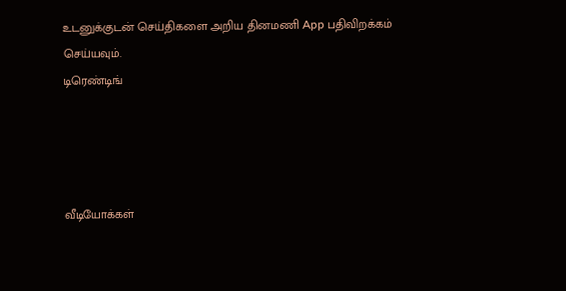உடனுக்குடன் செய்திகளை அறிய தினமணி App பதிவிறக்கம் செய்யவும்.
டிரெண்டிங்




வீடியோக்கள்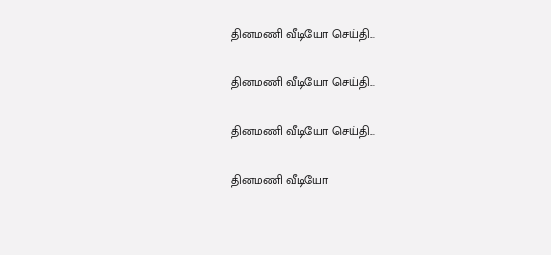தினமணி வீடியோ செய்தி...

தினமணி வீடியோ செய்தி...

தினமணி வீடியோ செய்தி...

தினமணி வீடியோ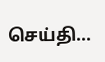செய்தி...